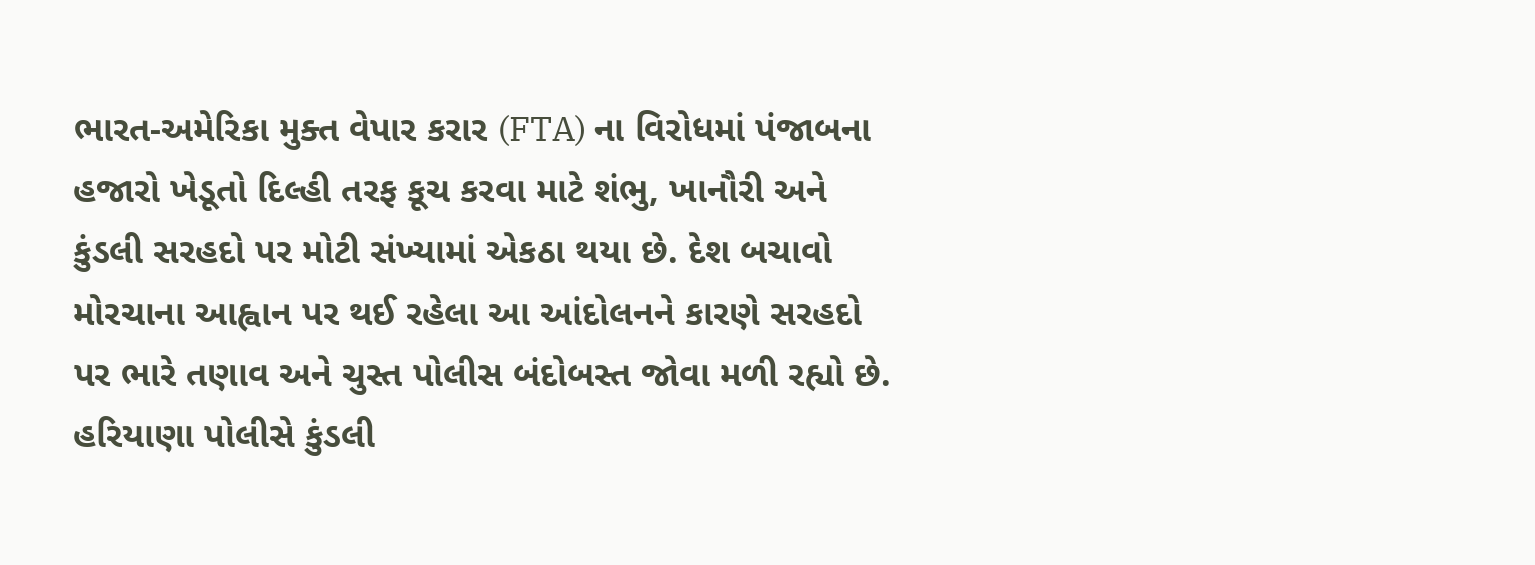ભારત-અમેરિકા મુક્ત વેપાર કરાર (FTA) ના વિરોધમાં પંજાબના હજારો ખેડૂતો દિલ્હી તરફ કૂચ કરવા માટે શંભુ, ખાનૌરી અને કુંડલી સરહદો પર મોટી સંખ્યામાં એકઠા થયા છે. દેશ બચાવો મોરચાના આહ્વાન પર થઈ રહેલા આ આંદોલનને કારણે સરહદો પર ભારે તણાવ અને ચુસ્ત પોલીસ બંદોબસ્ત જોવા મળી રહ્યો છે. હરિયાણા પોલીસે કુંડલી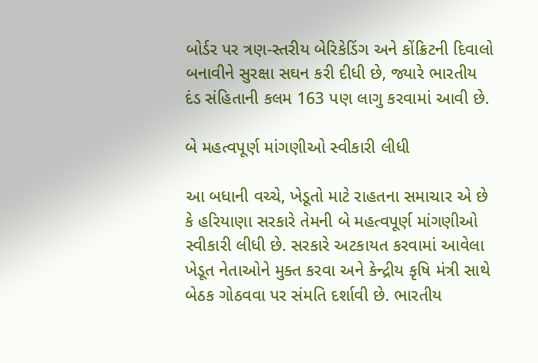બોર્ડર પર ત્રણ-સ્તરીય બેરિકેડિંગ અને કોંક્રિટની દિવાલો બનાવીને સુરક્ષા સઘન કરી દીધી છે, જ્યારે ભારતીય દંડ સંહિતાની કલમ 163 પણ લાગુ કરવામાં આવી છે.

બે મહત્વપૂર્ણ માંગણીઓ સ્વીકારી લીધી

આ બધાની વચ્ચે, ખેડૂતો માટે રાહતના સમાચાર એ છે કે હરિયાણા સરકારે તેમની બે મહત્વપૂર્ણ માંગણીઓ સ્વીકારી લીધી છે. સરકારે અટકાયત કરવામાં આવેલા ખેડૂત નેતાઓને મુક્ત કરવા અને કેન્દ્રીય કૃષિ મંત્રી સાથે બેઠક ગોઠવવા પર સંમતિ દર્શાવી છે. ભારતીય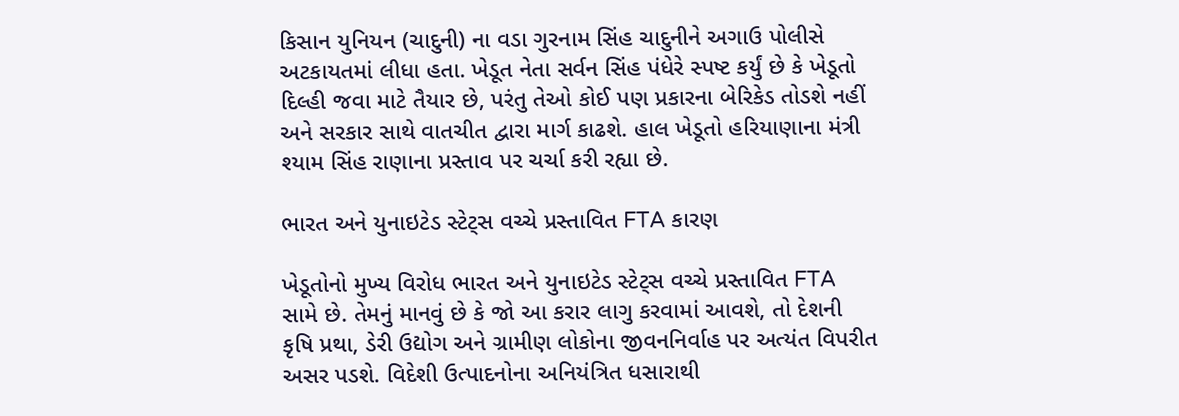કિસાન યુનિયન (ચાદુની) ના વડા ગુરનામ સિંહ ચાદુનીને અગાઉ પોલીસે અટકાયતમાં લીધા હતા. ખેડૂત નેતા સર્વન સિંહ પંધેરે સ્પષ્ટ કર્યું છે કે ખેડૂતો દિલ્હી જવા માટે તૈયાર છે, પરંતુ તેઓ કોઈ પણ પ્રકારના બેરિકેડ તોડશે નહીં અને સરકાર સાથે વાતચીત દ્વારા માર્ગ કાઢશે. હાલ ખેડૂતો હરિયાણાના મંત્રી શ્યામ સિંહ રાણાના પ્રસ્તાવ પર ચર્ચા કરી રહ્યા છે.

ભારત અને યુનાઇટેડ સ્ટેટ્સ વચ્ચે પ્રસ્તાવિત FTA કારણ

ખેડૂતોનો મુખ્ય વિરોધ ભારત અને યુનાઇટેડ સ્ટેટ્સ વચ્ચે પ્રસ્તાવિત FTA સામે છે. તેમનું માનવું છે કે જો આ કરાર લાગુ કરવામાં આવશે, તો દેશની કૃષિ પ્રથા, ડેરી ઉદ્યોગ અને ગ્રામીણ લોકોના જીવનનિર્વાહ પર અત્યંત વિપરીત અસર પડશે. વિદેશી ઉત્પાદનોના અનિયંત્રિત ધસારાથી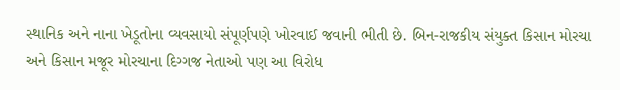સ્થાનિક અને નાના ખેડૂતોના વ્યવસાયો સંપૂર્ણપણે ખોરવાઈ જવાની ભીતી છે. બિન-રાજકીય સંયુક્ત કિસાન મોરચા અને કિસાન મજૂર મોરચાના દિગ્ગજ નેતાઓ પણ આ વિરોધ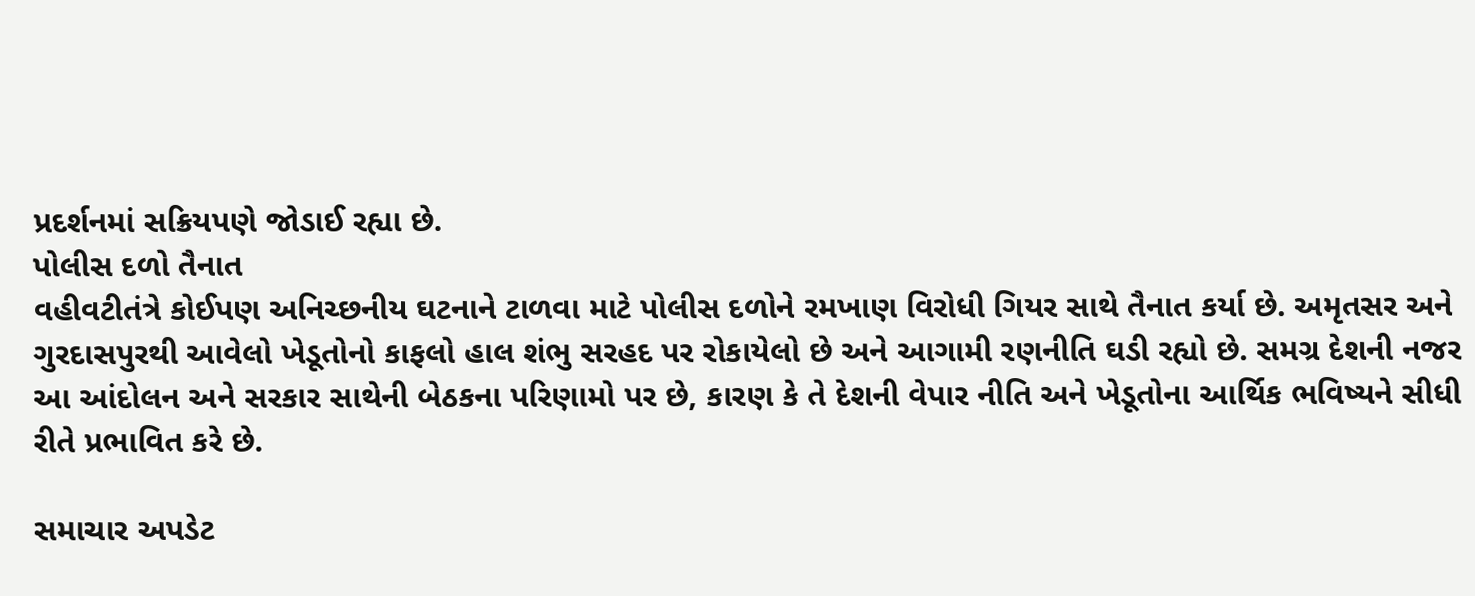પ્રદર્શનમાં સક્રિયપણે જોડાઈ રહ્યા છે.
પોલીસ દળો તૈનાત
વહીવટીતંત્રે કોઈપણ અનિચ્છનીય ઘટનાને ટાળવા માટે પોલીસ દળોને રમખાણ વિરોધી ગિયર સાથે તૈનાત કર્યા છે. અમૃતસર અને ગુરદાસપુરથી આવેલો ખેડૂતોનો કાફલો હાલ શંભુ સરહદ પર રોકાયેલો છે અને આગામી રણનીતિ ઘડી રહ્યો છે. સમગ્ર દેશની નજર આ આંદોલન અને સરકાર સાથેની બેઠકના પરિણામો પર છે, કારણ કે તે દેશની વેપાર નીતિ અને ખેડૂતોના આર્થિક ભવિષ્યને સીધી રીતે પ્રભાવિત કરે છે.

સમાચાર અપડેટ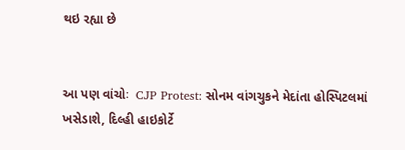થઇ રહ્યા છે


આ પણ વાંચોઃ  CJP Protest: સોનમ વાંગચુકને મેદાંતા હોસ્પિટલમાં ખસેડાશે, દિલ્હી હાઇકોર્ટે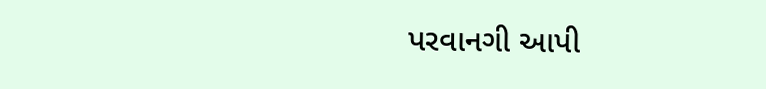પરવાનગી આપી